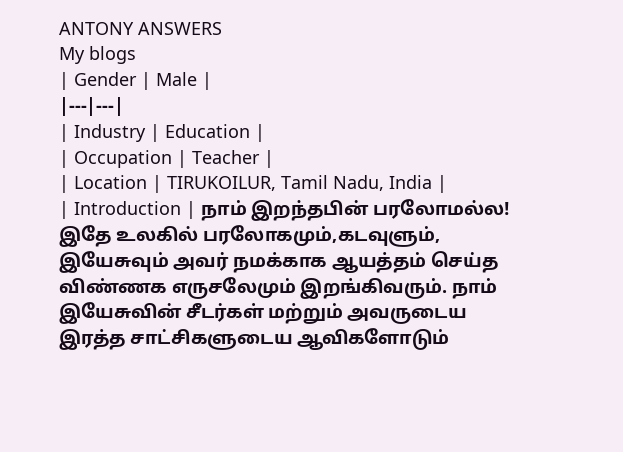ANTONY ANSWERS
My blogs
| Gender | Male |
|---|---|
| Industry | Education |
| Occupation | Teacher |
| Location | TIRUKOILUR, Tamil Nadu, India |
| Introduction | நாம் இறந்தபின் பரலோமல்ல! இதே உலகில் பரலோகமும்,கடவுளும், இயேசுவும் அவர் நமக்காக ஆயத்தம் செய்த விண்ணக எருசலேமும் இறங்கிவரும். நாம் இயேசுவின் சீடர்கள் மற்றும் அவருடைய இரத்த சாட்சிகளுடைய ஆவிகளோடும்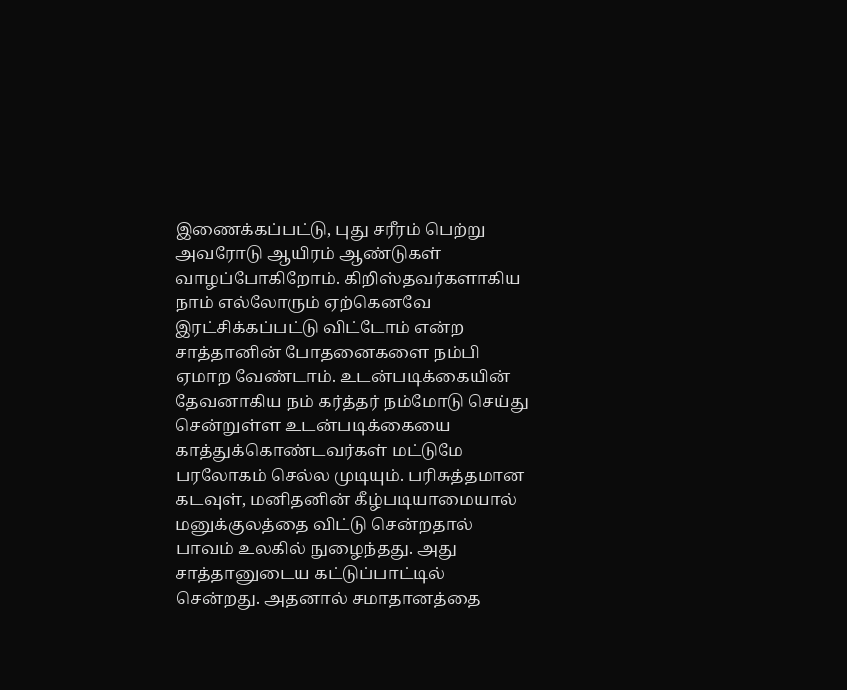இணைக்கப்பட்டு, புது சரீரம் பெற்று அவரோடு ஆயிரம் ஆண்டுகள் வாழப்போகிறோம். கிறிஸ்தவர்களாகிய நாம் எல்லோரும் ஏற்கெனவே இரட்சிக்கப்பட்டு விட்டோம் என்ற சாத்தானின் போதனைகளை நம்பி ஏமாற வேண்டாம். உடன்படிக்கையின் தேவனாகிய நம் கர்த்தர் நம்மோடு செய்து சென்றுள்ள உடன்படிக்கையை காத்துக்கொண்டவர்கள் மட்டுமே பரலோகம் செல்ல முடியும். பரிசுத்தமான கடவுள், மனிதனின் கீழ்படியாமையால் மனுக்குலத்தை விட்டு சென்றதால் பாவம் உலகில் நுழைந்தது. அது சாத்தானுடைய கட்டுப்பாட்டில் சென்றது. அதனால் சமாதானத்தை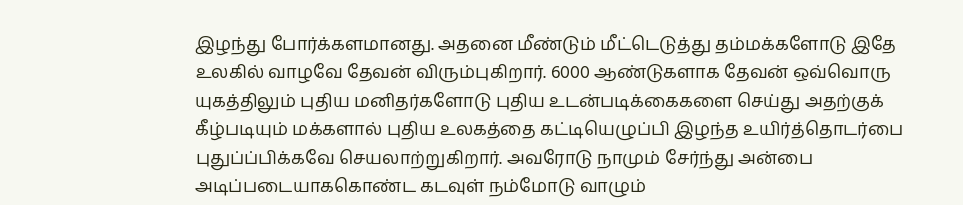இழந்து போர்க்களமானது. அதனை மீண்டும் மீட்டெடுத்து தம்மக்களோடு இதே உலகில் வாழவே தேவன் விரும்புகிறார். 6000 ஆண்டுகளாக தேவன் ஒவ்வொரு யுகத்திலும் புதிய மனிதர்களோடு புதிய உடன்படிக்கைகளை செய்து அதற்குக் கீழ்படியும் மக்களால் புதிய உலகத்தை கட்டியெழுப்பி இழந்த உயிர்த்தொடர்பை புதுப்ப்பிக்கவே செயலாற்றுகிறார். அவரோடு நாமும் சேர்ந்து அன்பை அடிப்படையாககொண்ட கடவுள் நம்மோடு வாழும்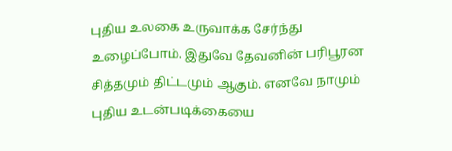புதிய உலகை உருவாக்க சேர்ந்து உழைப்போம். இதுவே தேவனின் பரிபூரன சித்தமும் திட்டமும் ஆகும். எனவே நாமும் புதிய உடன்படிக்கையை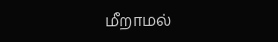மீறாமல்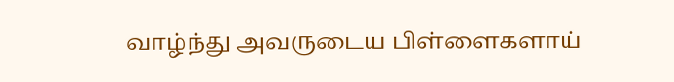வாழ்ந்து அவருடைய பிள்ளைகளாய்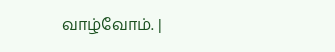வாழ்வோம். |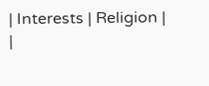| Interests | Religion |
|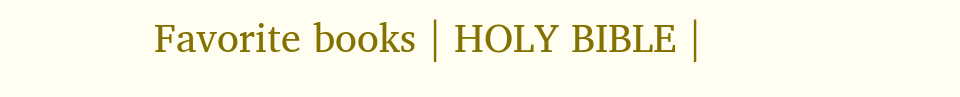Favorite books | HOLY BIBLE |